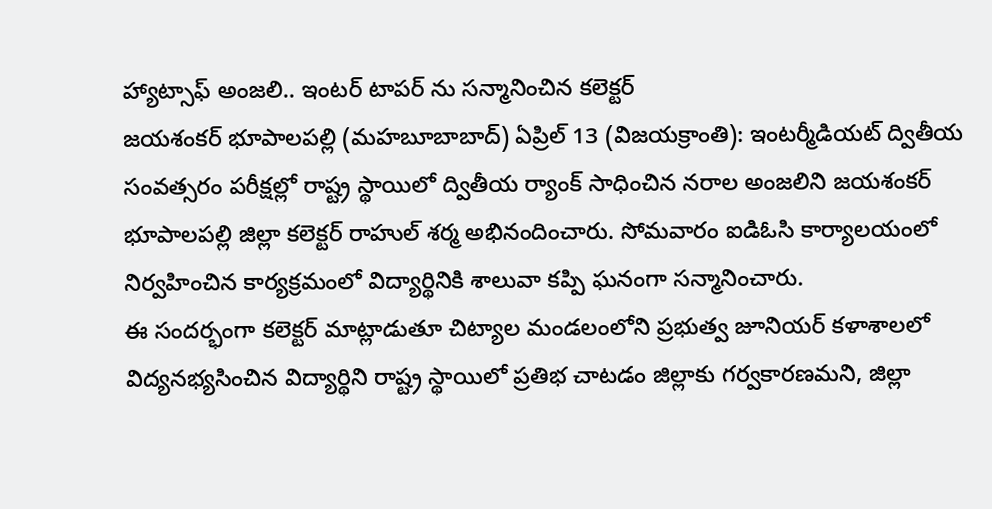హ్యాట్సాఫ్ అంజలి.. ఇంటర్ టాపర్ ను సన్మానించిన కలెక్టర్
జయశంకర్ భూపాలపల్లి (మహబూబాబాద్) ఏప్రిల్ 13 (విజయక్రాంతి): ఇంటర్మీడియట్ ద్వితీయ సంవత్సరం పరీక్షల్లో రాష్ట్ర స్థాయిలో ద్వితీయ ర్యాంక్ సాధించిన నరాల అంజలిని జయశంకర్ భూపాలపల్లి జిల్లా కలెక్టర్ రాహుల్ శర్మ అభినందించారు. సోమవారం ఐడిఓసి కార్యాలయంలో నిర్వహించిన కార్యక్రమంలో విద్యార్థినికి శాలువా కప్పి ఘనంగా సన్మానించారు.
ఈ సందర్భంగా కలెక్టర్ మాట్లాడుతూ చిట్యాల మండలంలోని ప్రభుత్వ జూనియర్ కళాశాలలో విద్యనభ్యసించిన విద్యార్థిని రాష్ట్ర స్థాయిలో ప్రతిభ చాటడం జిల్లాకు గర్వకారణమని, జిల్లా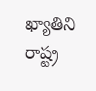ఖ్యాతిని రాష్ట్ర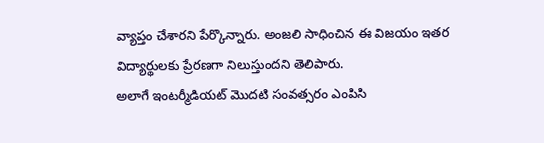వ్యాప్తం చేశారని పేర్కొన్నారు. అంజలి సాధించిన ఈ విజయం ఇతర విద్యార్థులకు ప్రేరణగా నిలుస్తుందని తెలిపారు.
అలాగే ఇంటర్మీడియట్ మొదటి సంవత్సరం ఎంపిసి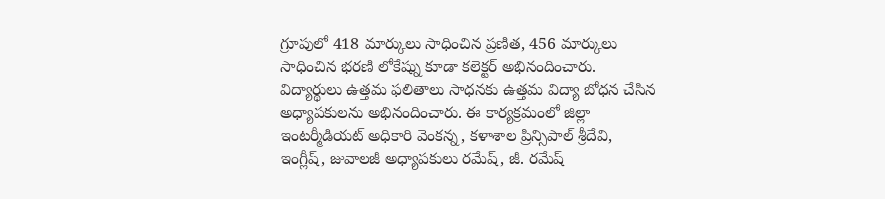గ్రూపులో 418 మార్కులు సాధించిన ప్రణిత, 456 మార్కులు సాధించిన భరణి లోకేష్ను కూడా కలెక్టర్ అభినందించారు. విద్యార్థులు ఉత్తమ ఫలితాలు సాధనకు ఉత్తమ విద్యా బోధన చేసిన అధ్యాపకులను అభినందించారు. ఈ కార్యక్రమంలో జిల్లా ఇంటర్మీడియట్ అధికారి వెంకన్న, కళాశాల ప్రిన్సిపాల్ శ్రీదేవి, ఇంగ్లీష్, జువాలజీ అధ్యాపకులు రమేష్, జీ. రమేష్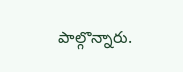పాల్గొన్నారు.